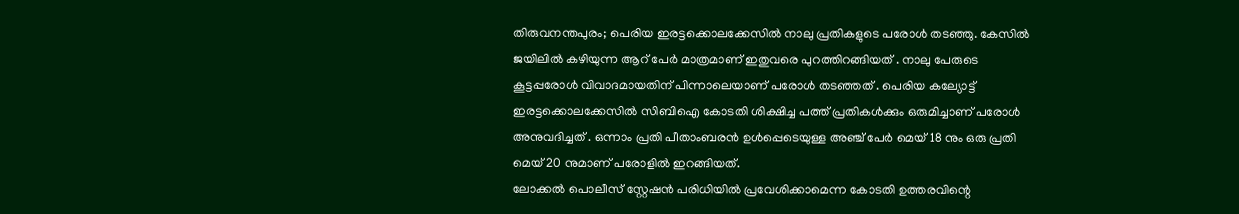തിരുവനന്തപുരം; പെരിയ ഇരട്ടക്കൊലക്കേസിൽ നാലു പ്രതികളുടെ പരോൾ തടഞ്ഞു. കേസിൽ ജയിലിൽ കഴിയുന്ന ആറ് പേർ മാത്രമാണ് ഇതുവരെ പുറത്തിറങ്ങിയത് . നാലു പേരുടെ കൂട്ടപ്പരോൾ വിവാദമായതിന് പിന്നാലെയാണ് പരോൾ തടഞ്ഞത് . പെരിയ കല്യോട്ട് ഇരട്ടക്കൊലക്കേസിൽ സിബിഐ കോടതി ശിക്ഷിച്ച പത്ത് പ്രതികൾക്കും ഒരുമിച്ചാണ് പരോൾ അനുവദിച്ചത് . ഒന്നാം പ്രതി പീതാംബരൻ ഉൾപ്പെടെയുള്ള അഞ്ച് പേർ മെയ് 18 നും ഒരു പ്രതി മെയ് 20 നുമാണ് പരോളിൽ ഇറങ്ങിയത്.
ലോക്കൽ പൊലീസ് സ്റ്റേഷൻ പരിധിയിൽ പ്രവേശിക്കാമെന്ന കോടതി ഉത്തരവിന്റെ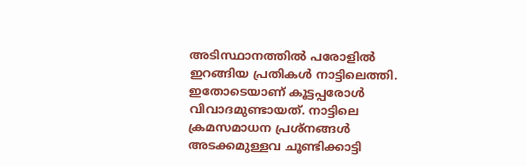അടിസ്ഥാനത്തിൽ പരോളിൽ ഇറങ്ങിയ പ്രതികൾ നാട്ടിലെത്തി. ഇതോടെയാണ് കൂട്ടപ്പരോൾ വിവാദമുണ്ടായത്. നാട്ടിലെ ക്രമസമാധന പ്രശ്നങ്ങൾ അടക്കമുള്ളവ ചൂണ്ടിക്കാട്ടി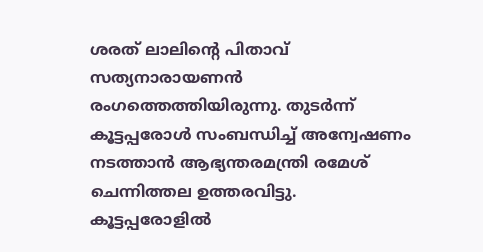ശരത് ലാലിന്റെ പിതാവ് സത്യനാരായണൻ രംഗത്തെത്തിയിരുന്നു. തുടർന്ന് കൂട്ടപ്പരോൾ സംബന്ധിച്ച് അന്വേഷണം നടത്താൻ ആഭ്യന്തരമന്ത്രി രമേശ് ചെന്നിത്തല ഉത്തരവിട്ടു.
കൂട്ടപ്പരോളിൽ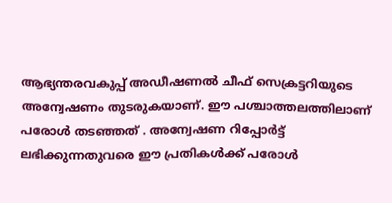ആഭ്യന്തരവകുപ്പ് അഡീഷണൽ ചീഫ് സെക്രട്ടറിയുടെ അന്വേഷണം തുടരുകയാണ്. ഈ പശ്ചാത്തലത്തിലാണ് പരോൾ തടഞ്ഞത് . അന്വേഷണ റിപ്പോർട്ട് ലഭിക്കുന്നതുവരെ ഈ പ്രതികൾക്ക് പരോൾ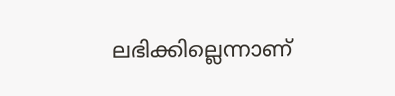ലഭിക്കില്ലെന്നാണ്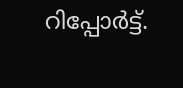റിപ്പോർട്ട്.